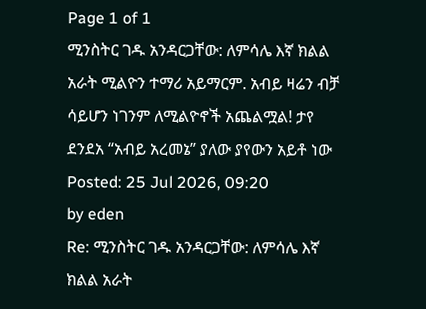Page 1 of 1
ሚንስትር ገዱ አንዳርጋቸው: ለምሳሌ እኛ ክልል አራት ሚልዮን ተማሪ አይማርም. አብይ ዛሬን ብቻ ሳይሆን ነገንም ለሚልዮኖች አጨልሟል! ታየ ደንደአ “አብይ አረመኔ” ያለው ያየውን አይቶ ነው
Posted: 25 Jul 2026, 09:20
by eden
Re: ሚንስትር ገዱ አንዳርጋቸው: ለምሳሌ እኛ ክልል አራት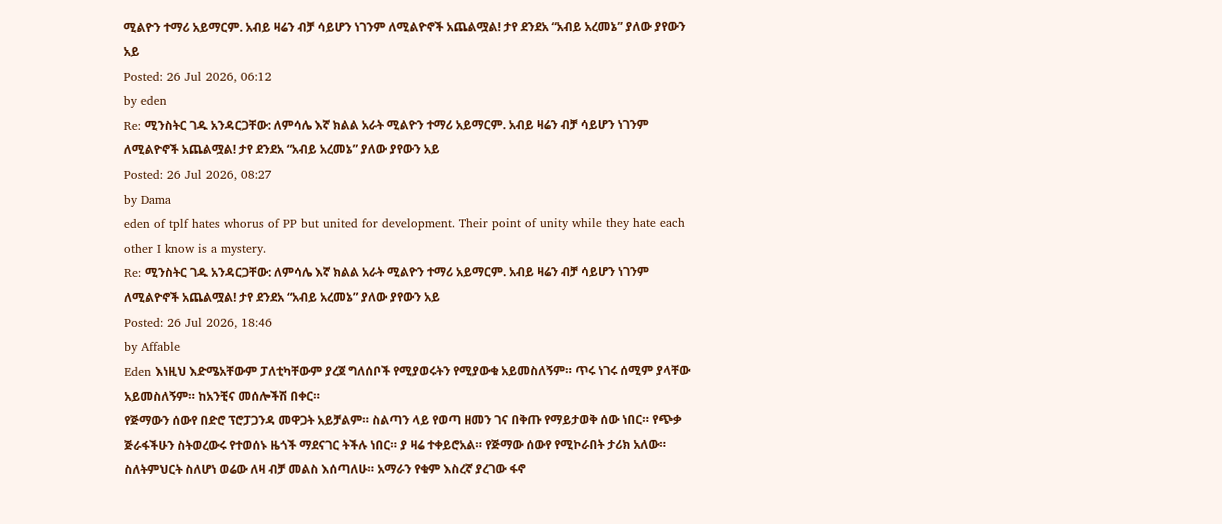ሚልዮን ተማሪ አይማርም. አብይ ዛሬን ብቻ ሳይሆን ነገንም ለሚልዮኖች አጨልሟል! ታየ ደንደአ “አብይ አረመኔ” ያለው ያየውን አይ
Posted: 26 Jul 2026, 06:12
by eden
Re: ሚንስትር ገዱ አንዳርጋቸው: ለምሳሌ እኛ ክልል አራት ሚልዮን ተማሪ አይማርም. አብይ ዛሬን ብቻ ሳይሆን ነገንም ለሚልዮኖች አጨልሟል! ታየ ደንደአ “አብይ አረመኔ” ያለው ያየውን አይ
Posted: 26 Jul 2026, 08:27
by Dama
eden of tplf hates whorus of PP but united for development. Their point of unity while they hate each other I know is a mystery.
Re: ሚንስትር ገዱ አንዳርጋቸው: ለምሳሌ እኛ ክልል አራት ሚልዮን ተማሪ አይማርም. አብይ ዛሬን ብቻ ሳይሆን ነገንም ለሚልዮኖች አጨልሟል! ታየ ደንደአ “አብይ አረመኔ” ያለው ያየውን አይ
Posted: 26 Jul 2026, 18:46
by Affable
Eden እነዚህ እድሜአቸውም ፓለቲካቸውም ያረጀ ግለሰቦች የሚያወሩትን የሚያውቁ አይመስለኝም። ጥሩ ነገሩ ሰሚም ያላቸው አይመስለኝም። ከአንቺና መሰሎችሽ በቀር።
የጅማውን ሰውየ በድሮ ፕሮፓጋንዳ መዋጋት አይቻልም። ስልጣን ላይ የወጣ ዘመን ገና በቅጡ የማይታወቅ ሰው ነበር። የጭቃ ጅራፋችሁን ስትወረውሩ የተወሰኑ ዜጎች ማደናገር ትችሉ ነበር። ያ ዛሬ ተቀይሮአል። የጅማው ሰውየ የሚኮራበት ታሪክ አለው።
ስለትምህርት ስለሆነ ወሬው ለዛ ብቻ መልስ እሰጣለሁ። አማራን የቁም እስረኛ ያረገው ፋኖ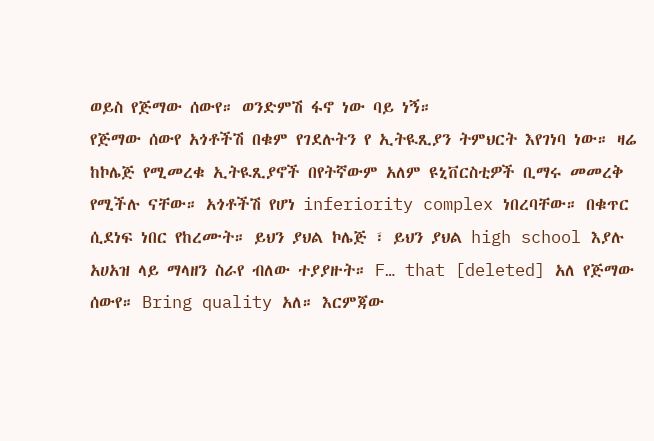ወይስ የጅማው ሰውየ። ወንድምሽ ፋኖ ነው ባይ ነኝ።
የጅማው ሰውየ አጎቶችሽ በቁም የገደሉትን የ ኢትዪጺያን ትምህርት እየገነባ ነው። ዛሬ ከኮሌጅ የሚመረቁ ኢትዪጺያኖች በየትኛውም አለም ዩኒቨርስቲዎች ቢማሩ መመረቅ የሚችሉ ናቸው። አጎቶችሽ የሆነ inferiority complex ነበረባቸው። በቁጥር ሲደነፍ ነበር የከረሙት። ይህን ያህል ኮሌጅ ፣ ይህን ያህል high school እያሉ አሀአዝ ላይ ማላዘን ስራየ ብለው ተያያዙት። F… that [deleted] አለ የጅማው ሰውየ። Bring quality አለ። እርምጃው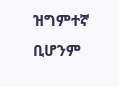ዝግምተኛ ቢሆንም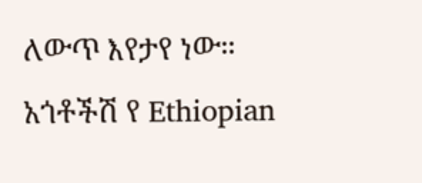ለውጥ እየታየ ነው።
አጎቶችሽ የ Ethiopian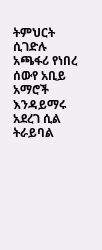ትምህርት ሲገድሉ አጫፋሪ የነበረ ሰውየ አቢይ አማሮች እንዳይማሩ አደረገ ሲል ትራይባል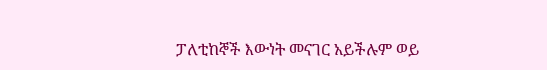ፓለቲከኞች እውነት መናገር አይችሉም ወይ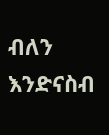ብለን እንድናስብ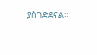ያስገድደናል።